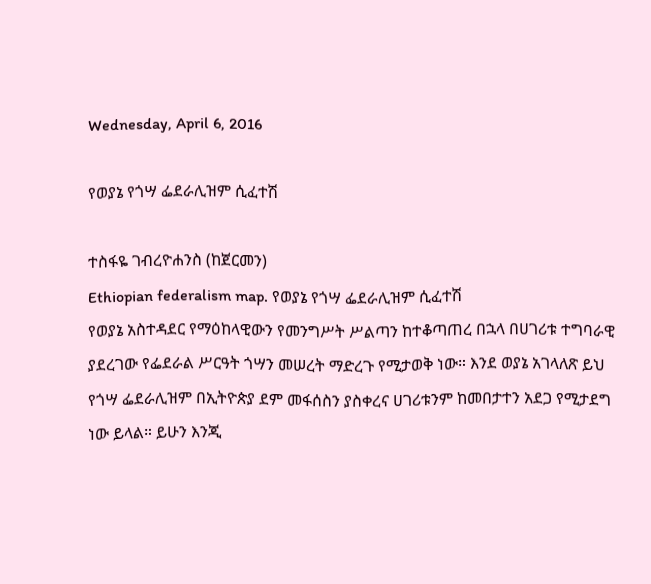Wednesday, April 6, 2016

የወያኔ የጎሣ ፌደራሊዝም ሲፈተሽ

ተስፋዬ ገብረዮሐንስ (ከጀርመን)
Ethiopian federalism map. የወያኔ የጎሣ ፌደራሊዝም ሲፈተሽ
የወያኔ አስተዳደር የማዕከላዊውን የመንግሥት ሥልጣን ከተቆጣጠረ በኋላ በሀገሪቱ ተግባራዊ ያደረገው የፌደራል ሥርዓት ጎሣን መሠረት ማድረጉ የሚታወቅ ነው። እንደ ወያኔ አገላለጽ ይህ የጎሣ ፌደራሊዝም በኢትዮጵያ ደም መፋሰስን ያስቀረና ሀገሪቱንም ከመበታተን አደጋ የሚታደግ ነው ይላል። ይሁን እንጂ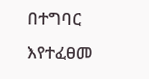በተግባር እየተፈፀመ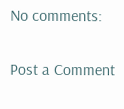No comments:

Post a Comment